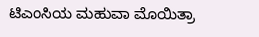ಟಿಎಂಸಿಯ ಮಹುವಾ ಮೊಯಿತ್ರಾ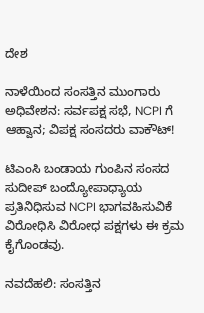ದೇಶ

ನಾಳೆಯಿಂದ ಸಂಸತ್ತಿನ ಮುಂಗಾರು ಅಧಿವೇಶನ: ಸರ್ವಪಕ್ಷ ಸಭೆ, NCPI ಗೆ ಆಹ್ವಾನ; ವಿಪಕ್ಷ ಸಂಸದರು ವಾಕೌಟ್!

ಟಿಎಂಸಿ ಬಂಡಾಯ ಗುಂಪಿನ ಸಂಸದ ಸುದೀಪ್ ಬಂದ್ಯೋಪಾಧ್ಯಾಯ ಪ್ರತಿನಿಧಿಸುವ NCPI ಭಾಗವಹಿಸುವಿಕೆ ವಿರೋಧಿಸಿ ವಿರೋಧ ಪಕ್ಷಗಳು ಈ ಕ್ರಮ ಕೈಗೊಂಡವು.

ನವದೆಹಲಿ: ಸಂಸತ್ತಿನ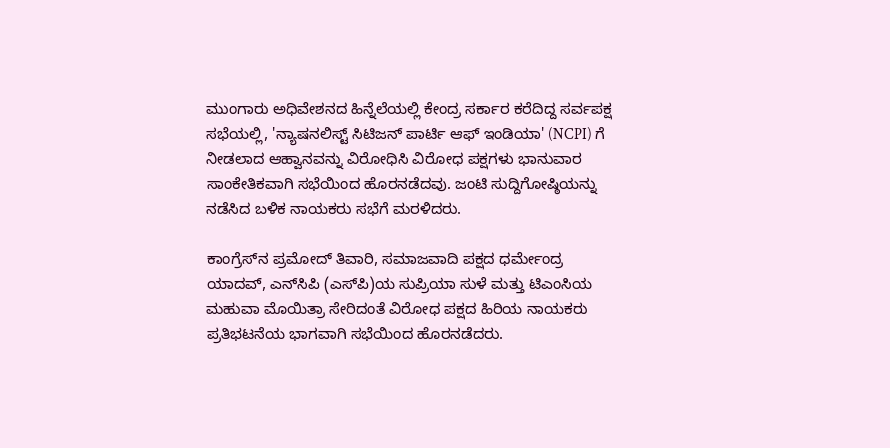ಮುಂಗಾರು ಅಧಿವೇಶನದ ಹಿನ್ನೆಲೆಯಲ್ಲಿ ಕೇಂದ್ರ ಸರ್ಕಾರ ಕರೆದಿದ್ದ ಸರ್ವಪಕ್ಷ ಸಭೆಯಲ್ಲಿ, 'ನ್ಯಾಷನಲಿಸ್ಟ್ ಸಿಟಿಜನ್ ಪಾರ್ಟಿ ಆಫ್ ಇಂಡಿಯಾ' (NCPI) ಗೆ ನೀಡಲಾದ ಆಹ್ವಾನವನ್ನು ವಿರೋಧಿಸಿ ವಿರೋಧ ಪಕ್ಷಗಳು ಭಾನುವಾರ ಸಾಂಕೇತಿಕವಾಗಿ ಸಭೆಯಿಂದ ಹೊರನಡೆದವು. ಜಂಟಿ ಸುದ್ದಿಗೋಷ್ಠಿಯನ್ನು ನಡೆಸಿದ ಬಳಿಕ ನಾಯಕರು ಸಭೆಗೆ ಮರಳಿದರು.

ಕಾಂಗ್ರೆಸ್‌ನ ಪ್ರಮೋದ್ ತಿವಾರಿ, ಸಮಾಜವಾದಿ ಪಕ್ಷದ ಧರ್ಮೇಂದ್ರ ಯಾದವ್, ಎನ್‌ಸಿಪಿ (ಎಸ್‌ಪಿ)ಯ ಸುಪ್ರಿಯಾ ಸುಳೆ ಮತ್ತು ಟಿಎಂಸಿಯ ಮಹುವಾ ಮೊಯಿತ್ರಾ ಸೇರಿದಂತೆ ವಿರೋಧ ಪಕ್ಷದ ಹಿರಿಯ ನಾಯಕರು ಪ್ರತಿಭಟನೆಯ ಭಾಗವಾಗಿ ಸಭೆಯಿಂದ ಹೊರನಡೆದರು.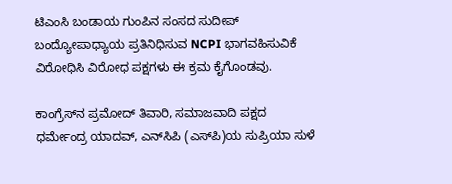ಟಿಎಂಸಿ ಬಂಡಾಯ ಗುಂಪಿನ ಸಂಸದ ಸುದೀಪ್ ಬಂದ್ಯೋಪಾಧ್ಯಾಯ ಪ್ರತಿನಿಧಿಸುವ NCPI ಭಾಗವಹಿಸುವಿಕೆ ವಿರೋಧಿಸಿ ವಿರೋಧ ಪಕ್ಷಗಳು ಈ ಕ್ರಮ ಕೈಗೊಂಡವು.

ಕಾಂಗ್ರೆಸ್‌ನ ಪ್ರಮೋದ್ ತಿವಾರಿ, ಸಮಾಜವಾದಿ ಪಕ್ಷದ ಧರ್ಮೇಂದ್ರ ಯಾದವ್, ಎನ್‌ಸಿಪಿ (ಎಸ್‌ಪಿ)ಯ ಸುಪ್ರಿಯಾ ಸುಳೆ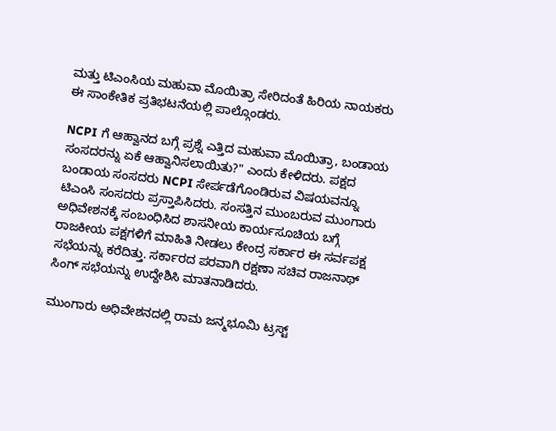ಮತ್ತು ಟಿಎಂಸಿಯ ಮಹುವಾ ಮೊಯಿತ್ರಾ ಸೇರಿದಂತೆ ಹಿರಿಯ ನಾಯಕರು ಈ ಸಾಂಕೇತಿಕ ಪ್ರತಿಭಟನೆಯಲ್ಲಿ ಪಾಲ್ಗೊಂಡರು.

NCPI ಗೆ ಆಹ್ವಾನದ ಬಗ್ಗೆ ಪ್ರಶ್ನೆ ಎತ್ತಿದ ಮಹುವಾ ಮೊಯಿತ್ರಾ, ಬಂಡಾಯ ಸಂಸದರನ್ನು ಏಕೆ ಆಹ್ವಾನಿಸಲಾಯಿತು?" ಎಂದು ಕೇಳಿದರು. ಪಕ್ಷದ ಬಂಡಾಯ ಸಂಸದರು NCPI ಸೇರ್ಪಡೆಗೊಂಡಿರುವ ವಿಷಯವನ್ನೂ ಟಿಎಂಸಿ ಸಂಸದರು ಪ್ರಸ್ತಾಪಿಸಿದರು. ಸಂಸತ್ತಿನ ಮುಂಬರುವ ಮುಂಗಾರು ಅಧಿವೇಶನಕ್ಕೆ ಸಂಬಂಧಿಸಿದ ಶಾಸನೀಯ ಕಾರ್ಯಸೂಚಿಯ ಬಗ್ಗೆ ರಾಜಕೀಯ ಪಕ್ಷಗಳಿಗೆ ಮಾಹಿತಿ ನೀಡಲು ಕೇಂದ್ರ ಸರ್ಕಾರ ಈ ಸರ್ವಪಕ್ಷ ಸಭೆಯನ್ನು ಕರೆದಿತ್ತು. ಸರ್ಕಾರದ ಪರವಾಗಿ ರಕ್ಷಣಾ ಸಚಿವ ರಾಜನಾಥ್ ಸಿಂಗ್ ಸಭೆಯನ್ನು ಉದ್ದೇಶಿಸಿ ಮಾತನಾಡಿದರು.

ಮುಂಗಾರು ಅಧಿವೇಶನದಲ್ಲಿ ರಾಮ ಜನ್ಮಭೂಮಿ ಟ್ರಸ್ಟ್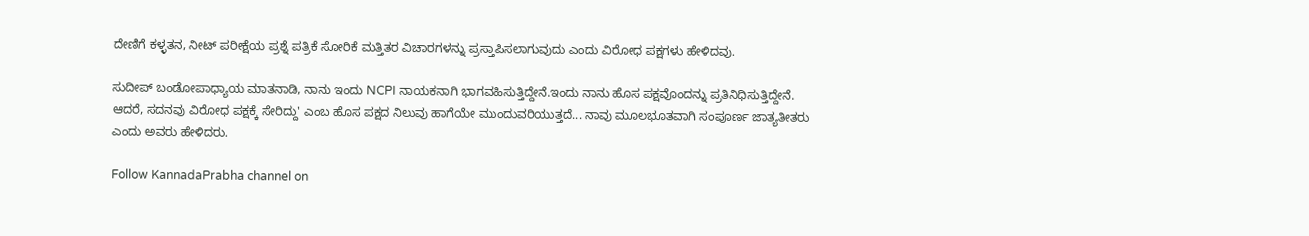ದೇಣಿಗೆ ಕಳ್ಳತನ, ನೀಟ್ ಪರೀಕ್ಷೆಯ ಪ್ರಶ್ನೆ ಪತ್ರಿಕೆ ಸೋರಿಕೆ ಮತ್ತಿತರ ವಿಚಾರಗಳನ್ನು ಪ್ರಸ್ತಾಪಿಸಲಾಗುವುದು ಎಂದು ವಿರೋಧ ಪಕ್ಷಗಳು ಹೇಳಿದವು.

ಸುದೀಪ್ ಬಂಡೋಪಾಧ್ಯಾಯ ಮಾತನಾಡಿ, ನಾನು ಇಂದು NCPI ನಾಯಕನಾಗಿ ಭಾಗವಹಿಸುತ್ತಿದ್ದೇನೆ.ಇಂದು ನಾನು ಹೊಸ ಪಕ್ಷವೊಂದನ್ನು ಪ್ರತಿನಿಧಿಸುತ್ತಿದ್ದೇನೆ. ಆದರೆ, ಸದನವು ವಿರೋಧ ಪಕ್ಷಕ್ಕೆ ಸೇರಿದ್ದು' ಎಂಬ ಹೊಸ ಪಕ್ಷದ ನಿಲುವು ಹಾಗೆಯೇ ಮುಂದುವರಿಯುತ್ತದೆ... ನಾವು ಮೂಲಭೂತವಾಗಿ ಸಂಪೂರ್ಣ ಜಾತ್ಯತೀತರು ಎಂದು ಅವರು ಹೇಳಿದರು.

Follow KannadaPrabha channel on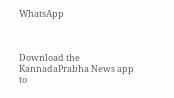WhatsApp



Download the KannadaPrabha News app to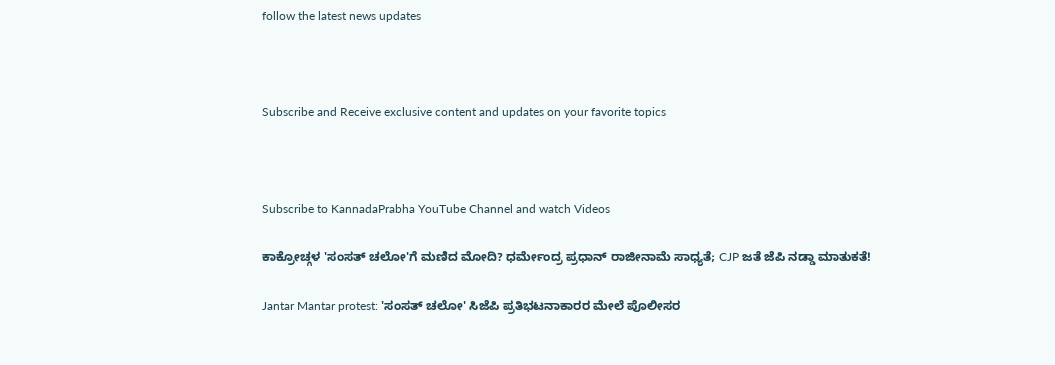follow the latest news updates



Subscribe and Receive exclusive content and updates on your favorite topics



Subscribe to KannadaPrabha YouTube Channel and watch Videos

ಕಾಕ್ರೋಚ್ಗಳ 'ಸಂಸತ್ ಚಲೋ'ಗೆ ಮಣಿದ ಮೋದಿ? ಧರ್ಮೇಂದ್ರ ಪ್ರಧಾನ್ ರಾಜೀನಾಮೆ ಸಾಧ್ಯತೆ; CJP ಜತೆ ಜೆಪಿ ನಡ್ಡಾ ಮಾತುಕತೆ!

Jantar Mantar protest: 'ಸಂಸತ್ ಚಲೋ' ಸಿಜೆಪಿ ಪ್ರತಿಭಟನಾಕಾರರ ಮೇಲೆ ಪೊಲೀಸರ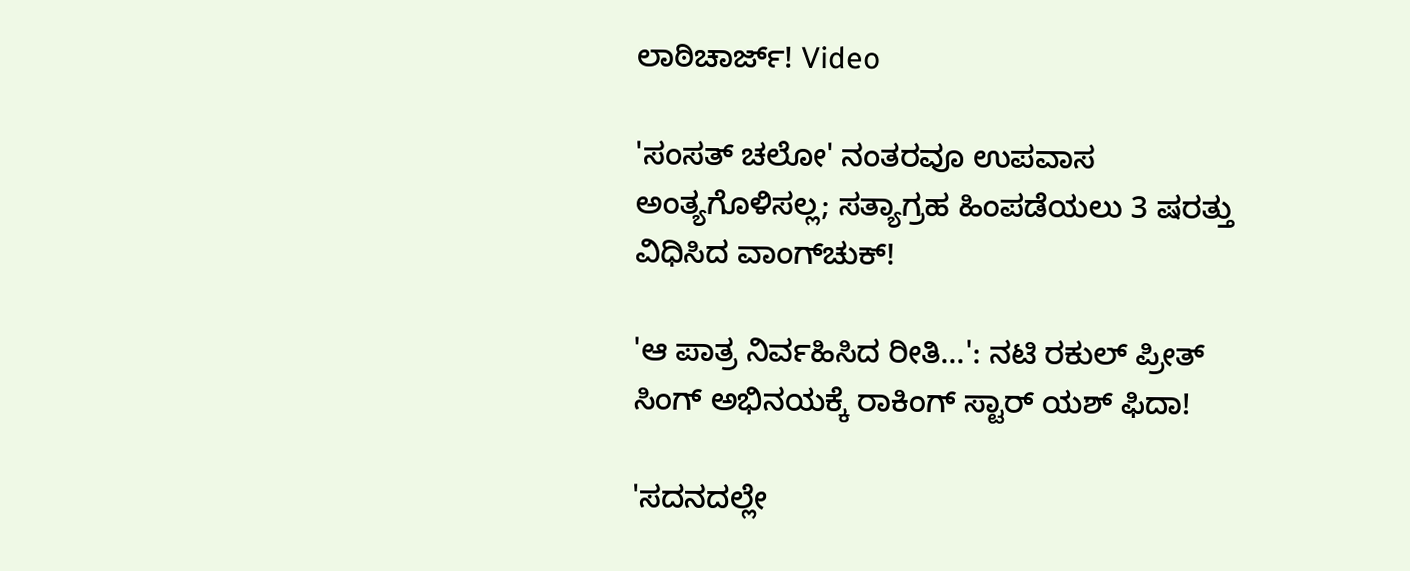ಲಾಠಿಚಾರ್ಜ್! Video

'ಸಂಸತ್ ಚಲೋ' ನಂತರವೂ ಉಪವಾಸ ಅಂತ್ಯಗೊಳಿಸಲ್ಲ; ಸತ್ಯಾಗ್ರಹ ಹಿಂಪಡೆಯಲು 3 ಷರತ್ತು ವಿಧಿಸಿದ ವಾಂಗ್‌ಚುಕ್!

'ಆ ಪಾತ್ರ ನಿರ್ವಹಿಸಿದ ರೀತಿ...': ನಟಿ ರಕುಲ್ ಪ್ರೀತ್ ಸಿಂಗ್ ಅಭಿನಯಕ್ಕೆ ರಾಕಿಂಗ್‌ ಸ್ಟಾರ್‌ ಯಶ್ ಫಿದಾ!

'ಸದನದಲ್ಲೇ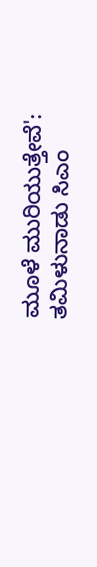ಮೂಳೆ ಮುರಿಯುತ್ತೇವೆ': ತಮಿಳುನಾಡು ಸಿಎಂ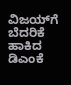ವಿಜಯ್‌ಗೆ ಬೆದರಿಕೆ ಹಾಕಿದ ಡಿಎಂಕೆ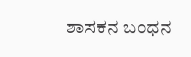ಶಾಸಕನ ಬಂಧನ